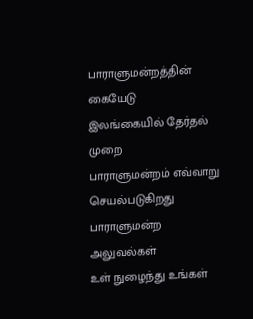பாராளுமன்றத்தின் கையேடு
இலங்கையில் தேர்தல் முறை
பாராளுமன்றம் எவ்வாறு செயல்படுகிறது
பாராளுமன்ற அலுவல்கள்
உள் நுழைந்து உங்கள்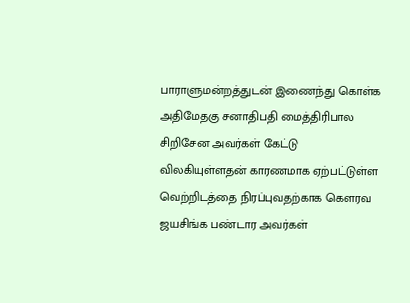பாராளுமன்றத்துடன் இணைந்து கொள்க
அதிமேதகு சனாதிபதி மைத்திரிபால சிறிசேன அவர்கள் கேட்டு விலகியுள்ளதன் காரணமாக ஏற்பட்டுள்ள வெற்றிடத்தை நிரப்புவதற்காக கெளரவ ஜயசிங்க பண்டார அவர்கள்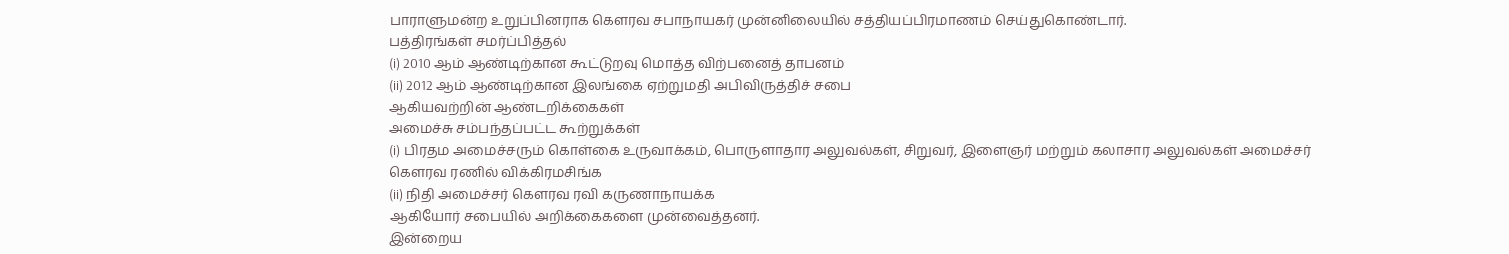பாராளுமன்ற உறுப்பினராக கெளரவ சபாநாயகர் முன்னிலையில் சத்தியப்பிரமாணம் செய்துகொண்டார்.
பத்திரங்கள் சமர்ப்பித்தல்
(i) 2010 ஆம் ஆண்டிற்கான கூட்டுறவு மொத்த விற்பனைத் தாபனம்
(ii) 2012 ஆம் ஆண்டிற்கான இலங்கை ஏற்றுமதி அபிவிருத்திச் சபை
ஆகியவற்றின் ஆண்டறிக்கைகள்
அமைச்சு சம்பந்தப்பட்ட கூற்றுக்கள்
(i) பிரதம அமைச்சரும் கொள்கை உருவாக்கம், பொருளாதார அலுவல்கள், சிறுவர், இளைஞர் மற்றும் கலாசார அலுவல்கள் அமைச்சர் கௌரவ ரணில் விக்கிரமசிங்க
(ii) நிதி அமைச்சர் கௌரவ ரவி கருணாநாயக்க
ஆகியோர் சபையில் அறிக்கைகளை முன்வைத்தனர்.
இன்றைய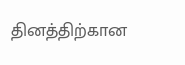தினத்திற்கான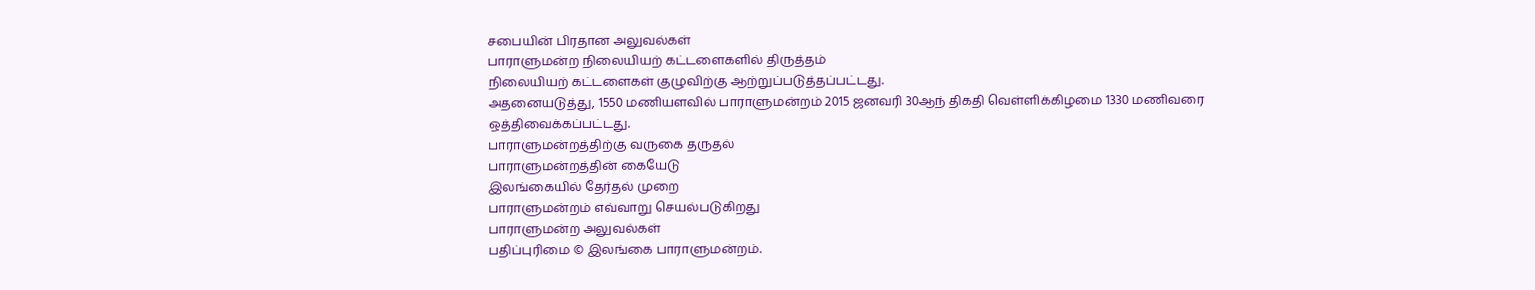சபையின் பிரதான அலுவல்கள்
பாராளுமன்ற நிலையியற் கட்டளைகளில் திருத்தம்
நிலையியற் கட்டளைகள் குழுவிற்கு ஆற்றுப்படுத்தப்பட்டது.
அதனையடுத்து, 1550 மணியளவில் பாராளுமன்றம் 2015 ஜனவரி 30ஆந் திகதி வெள்ளிக்கிழமை 1330 மணிவரை ஒத்திவைக்கப்பட்டது.
பாராளுமன்றத்திற்கு வருகை தருதல்
பாராளுமன்றத்தின் கையேடு
இலங்கையில் தேர்தல் முறை
பாராளுமன்றம் எவ்வாறு செயல்படுகிறது
பாராளுமன்ற அலுவல்கள்
பதிப்புரிமை © இலங்கை பாராளுமன்றம்.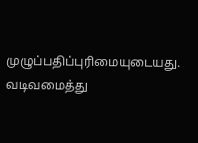முழுப்பதிப்புரிமையுடையது.
வடிவமைத்து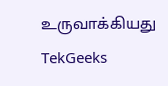உருவாக்கியது TekGeeks